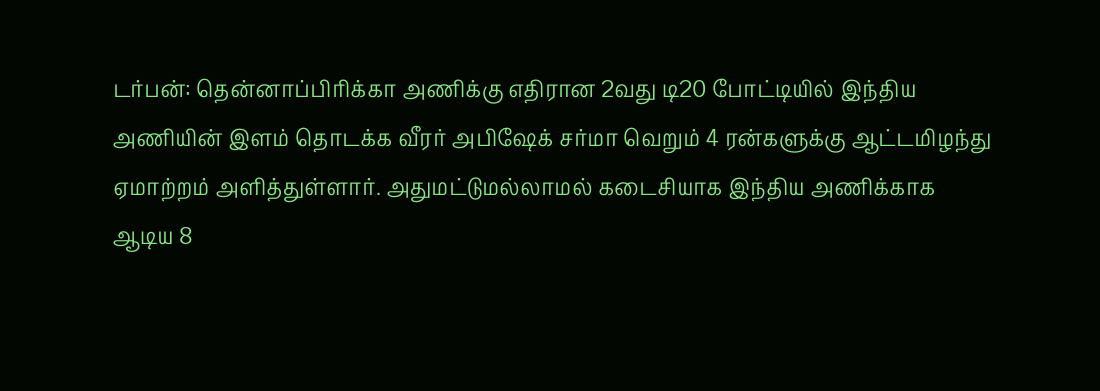டர்பன்: தென்னாப்பிரிக்கா அணிக்கு எதிரான 2வது டி20 போட்டியில் இந்திய அணியின் இளம் தொடக்க வீரர் அபிஷேக் சர்மா வெறும் 4 ரன்களுக்கு ஆட்டமிழந்து ஏமாற்றம் அளித்துள்ளார். அதுமட்டுமல்லாமல் கடைசியாக இந்திய அணிக்காக ஆடிய 8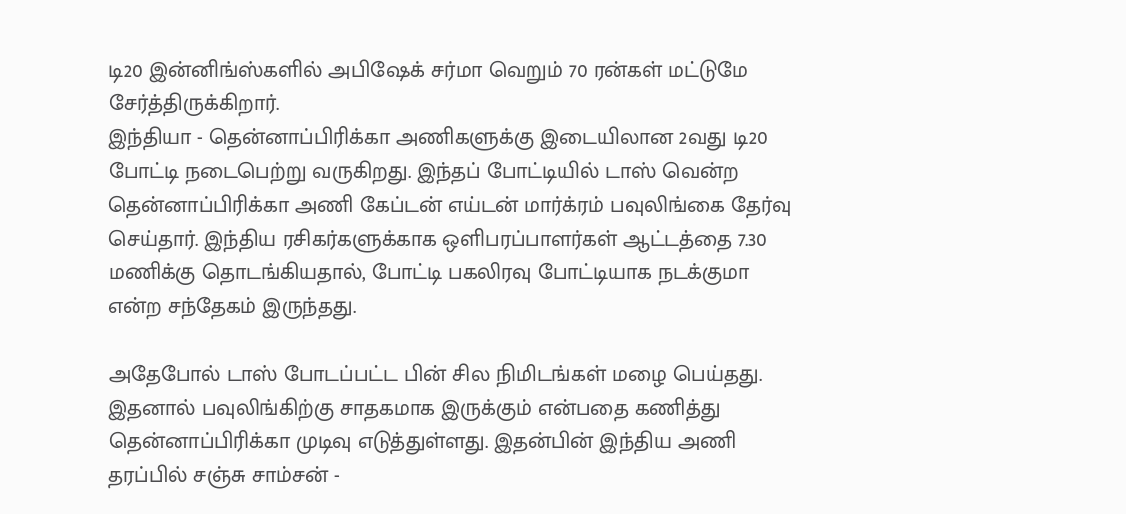டி20 இன்னிங்ஸ்களில் அபிஷேக் சர்மா வெறும் 70 ரன்கள் மட்டுமே சேர்த்திருக்கிறார்.
இந்தியா - தென்னாப்பிரிக்கா அணிகளுக்கு இடையிலான 2வது டி20 போட்டி நடைபெற்று வருகிறது. இந்தப் போட்டியில் டாஸ் வென்ற தென்னாப்பிரிக்கா அணி கேப்டன் எய்டன் மார்க்ரம் பவுலிங்கை தேர்வு செய்தார். இந்திய ரசிகர்களுக்காக ஒளிபரப்பாளர்கள் ஆட்டத்தை 7.30 மணிக்கு தொடங்கியதால், போட்டி பகலிரவு போட்டியாக நடக்குமா என்ற சந்தேகம் இருந்தது.

அதேபோல் டாஸ் போடப்பட்ட பின் சில நிமிடங்கள் மழை பெய்தது. இதனால் பவுலிங்கிற்கு சாதகமாக இருக்கும் என்பதை கணித்து தென்னாப்பிரிக்கா முடிவு எடுத்துள்ளது. இதன்பின் இந்திய அணி தரப்பில் சஞ்சு சாம்சன் -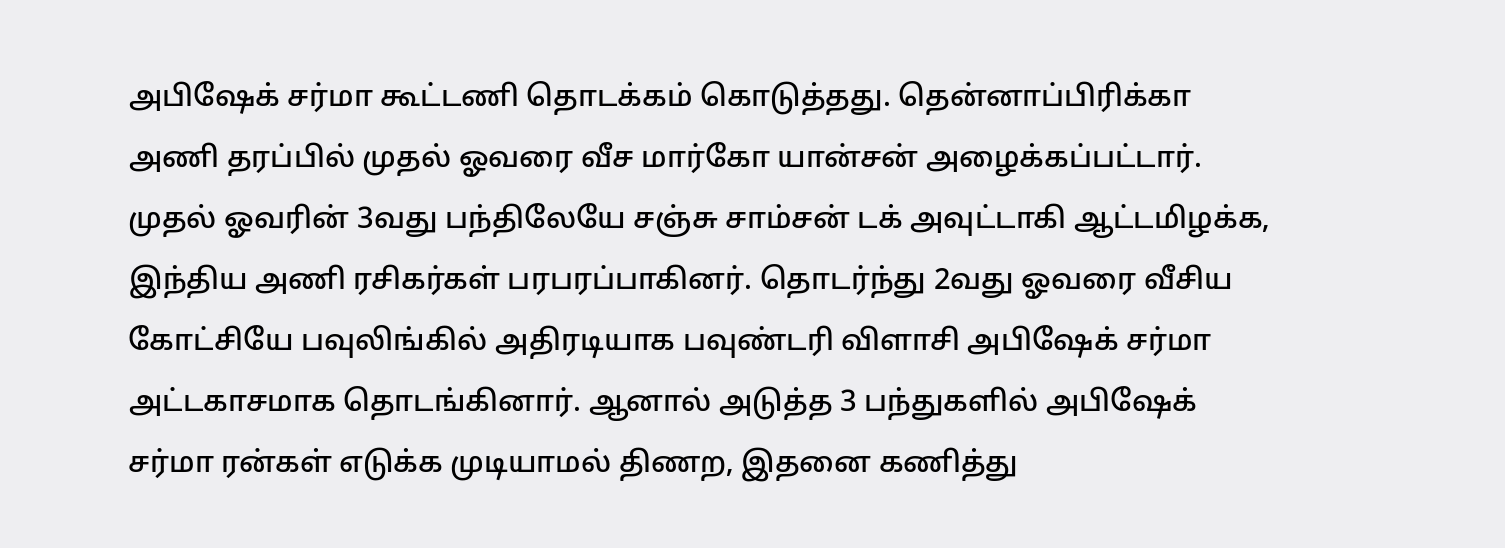அபிஷேக் சர்மா கூட்டணி தொடக்கம் கொடுத்தது. தென்னாப்பிரிக்கா அணி தரப்பில் முதல் ஓவரை வீச மார்கோ யான்சன் அழைக்கப்பட்டார்.
முதல் ஓவரின் 3வது பந்திலேயே சஞ்சு சாம்சன் டக் அவுட்டாகி ஆட்டமிழக்க, இந்திய அணி ரசிகர்கள் பரபரப்பாகினர். தொடர்ந்து 2வது ஓவரை வீசிய கோட்சியே பவுலிங்கில் அதிரடியாக பவுண்டரி விளாசி அபிஷேக் சர்மா அட்டகாசமாக தொடங்கினார். ஆனால் அடுத்த 3 பந்துகளில் அபிஷேக் சர்மா ரன்கள் எடுக்க முடியாமல் திணற, இதனை கணித்து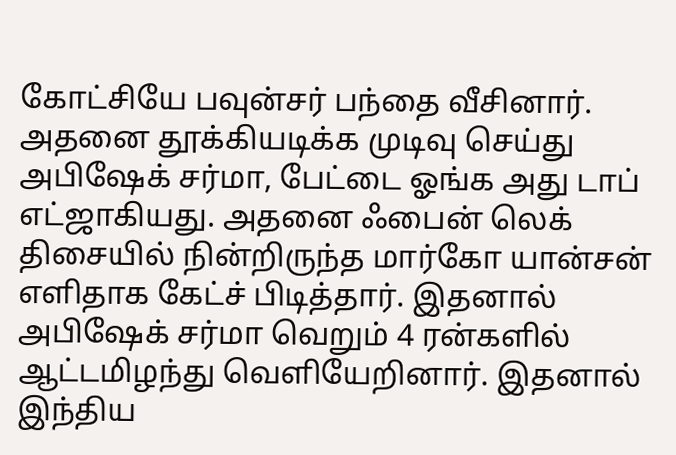கோட்சியே பவுன்சர் பந்தை வீசினார்.
அதனை தூக்கியடிக்க முடிவு செய்து அபிஷேக் சர்மா, பேட்டை ஓங்க அது டாப் எட்ஜாகியது. அதனை ஃபைன் லெக் திசையில் நின்றிருந்த மார்கோ யான்சன் எளிதாக கேட்ச் பிடித்தார். இதனால் அபிஷேக் சர்மா வெறும் 4 ரன்களில் ஆட்டமிழந்து வெளியேறினார். இதனால் இந்திய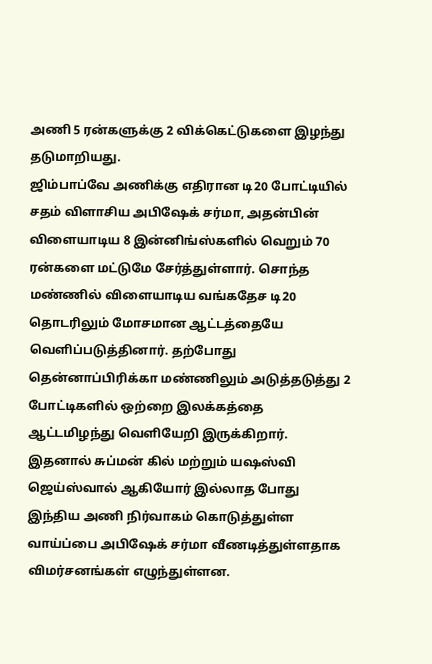அணி 5 ரன்களுக்கு 2 விக்கெட்டுகளை இழந்து தடுமாறியது.
ஜிம்பாப்வே அணிக்கு எதிரான டி20 போட்டியில் சதம் விளாசிய அபிஷேக் சர்மா, அதன்பின் விளையாடிய 8 இன்னிங்ஸ்களில் வெறும் 70 ரன்களை மட்டுமே சேர்த்துள்ளார். சொந்த மண்ணில் விளையாடிய வங்கதேச டி20 தொடரிலும் மோசமான ஆட்டத்தையே வெளிப்படுத்தினார். தற்போது தென்னாப்பிரிக்கா மண்ணிலும் அடுத்தடுத்து 2 போட்டிகளில் ஒற்றை இலக்கத்தை ஆட்டமிழந்து வெளியேறி இருக்கிறார்.
இதனால் சுப்மன் கில் மற்றும் யஷஸ்வி ஜெய்ஸ்வால் ஆகியோர் இல்லாத போது இந்திய அணி நிர்வாகம் கொடுத்துள்ள வாய்ப்பை அபிஷேக் சர்மா வீணடித்துள்ளதாக விமர்சனங்கள் எழுந்துள்ளன.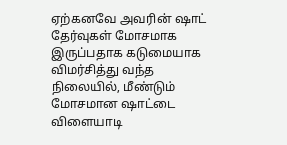ஏற்கனவே அவரின் ஷாட் தேர்வுகள் மோசமாக இருப்பதாக கடுமையாக விமர்சித்து வந்த நிலையில், மீண்டும் மோசமான ஷாட்டை விளையாடி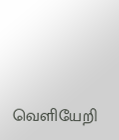வெளியேறி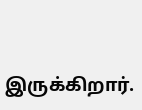இருக்கிறார்.